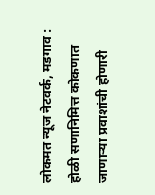लोकमत न्यूज नेटवर्क, मडगाव : होळी सणानिमित्त कोकणात जाणाऱ्या प्रवाशांची होणारी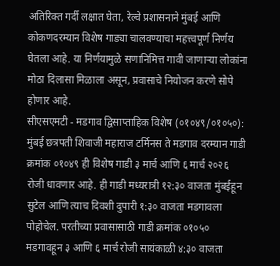अतिरिक्त गर्दी लक्षात घेता, रेल्वे प्रशासनाने मुंबई आणि कोकणदरम्यान विशेष गाड्या चालवण्याचा महत्त्वपूर्ण निर्णय घेतला आहे. या निर्णयामुळे सणानिमित्त गावी जाणाऱ्या लोकांना मोठा दिलासा मिळाला असून, प्रवासाचे नियोजन करणे सोपे होणार आहे.
सीएसएमटी - मडगाव द्विसाप्ताहिक विशेष (०१०४९/०१०५०): मुंबई छत्रपती शिवाजी महाराज टर्मिनस ते मडगाव दरम्यान गाडी क्रमांक ०१०४९ ही विशेष गाडी ३ मार्च आणि ६ मार्च २०२६ रोजी धावणार आहे. ही गाडी मध्यरात्री १२:३० वाजता मुंबईहून सुटेल आणि त्याच दिवशी दुपारी १:३० वाजता मडगावला पोहोचेल. परतीच्या प्रवासासाठी गाडी क्रमांक ०१०५० मडगावहून ३ आणि ६ मार्च रोजी सायंकाळी ४:३० वाजता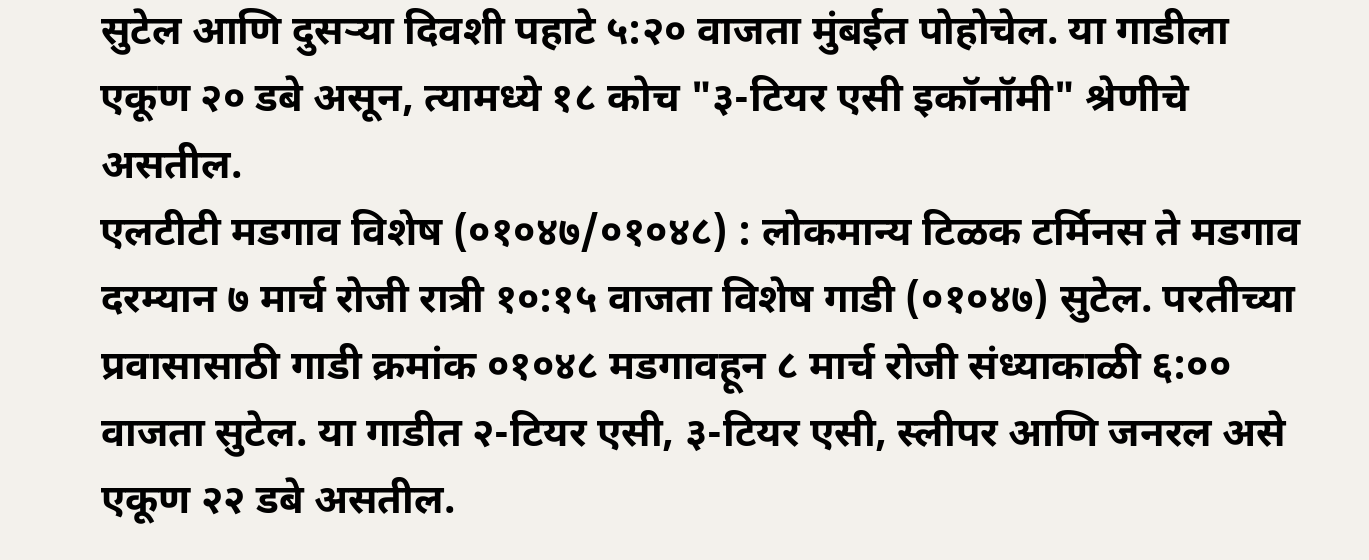सुटेल आणि दुसऱ्या दिवशी पहाटे ५:२० वाजता मुंबईत पोहोचेल. या गाडीला एकूण २० डबे असून, त्यामध्ये १८ कोच "३-टियर एसी इकॉनॉमी" श्रेणीचे असतील.
एलटीटी मडगाव विशेष (०१०४७/०१०४८) : लोकमान्य टिळक टर्मिनस ते मडगाव दरम्यान ७ मार्च रोजी रात्री १०:१५ वाजता विशेष गाडी (०१०४७) सुटेल. परतीच्या प्रवासासाठी गाडी क्रमांक ०१०४८ मडगावहून ८ मार्च रोजी संध्याकाळी ६:०० वाजता सुटेल. या गाडीत २-टियर एसी, ३-टियर एसी, स्लीपर आणि जनरल असे एकूण २२ डबे असतील.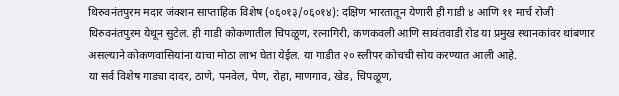थिरुवनंतपुरम मदार जंक्शन साप्ताहिक विशेष (०६०१३/०६०१४): दक्षिण भारतातून येणारी ही गाडी ४ आणि ११ मार्च रोजी थिरुवनंतपुरम येथून सुटेल. ही गाडी कोकणातील चिपळूण, रत्नागिरी, कणकवली आणि सावंतवाडी रोड या प्रमुख स्थानकांवर थांबणार असल्याने कोकणवासियांना याचा मोठा लाभ घेता येईल. या गाडीत २० स्लीपर कोचची सोय करण्यात आली आहे.
या सर्व विशेष गाड्या दादर, ठाणे, पनवेल, पेण, रोहा, माणगाव, खेड, चिपळूण,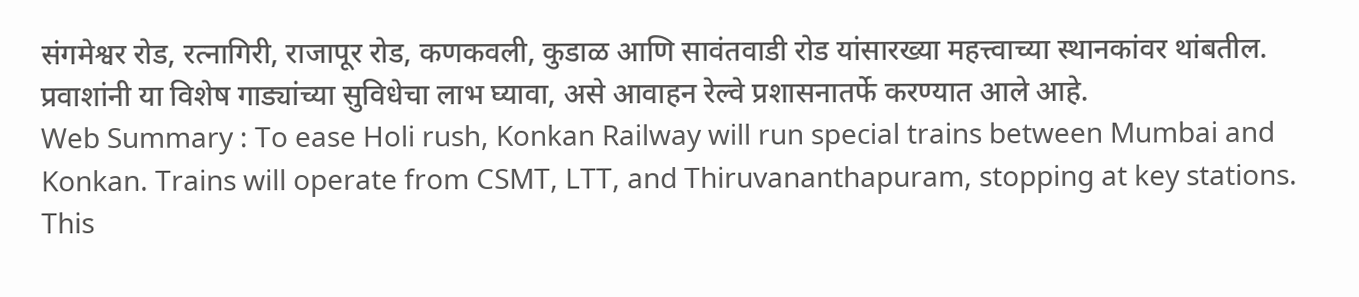संगमेश्वर रोड, रत्नागिरी, राजापूर रोड, कणकवली, कुडाळ आणि सावंतवाडी रोड यांसारख्या महत्त्वाच्या स्थानकांवर थांबतील. प्रवाशांनी या विशेष गाड्यांच्या सुविधेचा लाभ घ्यावा, असे आवाहन रेल्वे प्रशासनातर्फे करण्यात आले आहे.
Web Summary : To ease Holi rush, Konkan Railway will run special trains between Mumbai and Konkan. Trains will operate from CSMT, LTT, and Thiruvananthapuram, stopping at key stations. This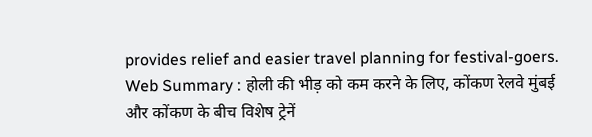provides relief and easier travel planning for festival-goers.
Web Summary : होली की भीड़ को कम करने के लिए, कोंकण रेलवे मुंबई और कोंकण के बीच विशेष ट्रेनें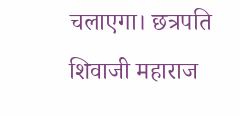चलाएगा। छत्रपति शिवाजी महाराज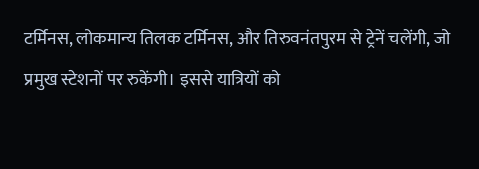टर्मिनस, लोकमान्य तिलक टर्मिनस, और तिरुवनंतपुरम से ट्रेनें चलेंगी, जो प्रमुख स्टेशनों पर रुकेंगी। इससे यात्रियों को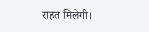राहत मिलेगी।